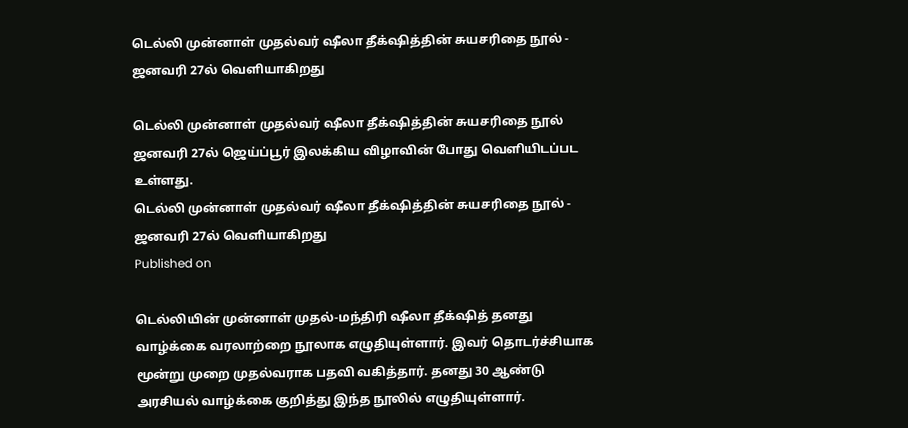டெல்லி முன்னாள் முதல்வர் ஷீலா தீக்‌ஷித்தின் சுயசரிதை நூல் - ஜனவரி 27ல் வெளியாகிறது

டெல்லி முன்னாள் முதல்வர் ஷீலா தீக்‌ஷித்தின் சுயசரிதை நூல் ஜனவரி 27ல் ஜெய்ப்பூர் இலக்கிய விழாவின் போது வெளியிடப்பட உள்ளது.
டெல்லி முன்னாள் முதல்வர் ஷீலா தீக்‌ஷித்தின் சுயசரிதை நூல் - ஜனவரி 27ல் வெளியாகிறது
Published on

டெல்லியின் முன்னாள் முதல்-மந்திரி ஷீலா தீக்‌ஷித் தனது வாழ்க்கை வரலாற்றை நூலாக எழுதியுள்ளார். இவர் தொடர்ச்சியாக மூன்று முறை முதல்வராக பதவி வகித்தார். தனது 30 ஆண்டு அரசியல் வாழ்க்கை குறித்து இந்த நூலில் எழுதியுள்ளார்.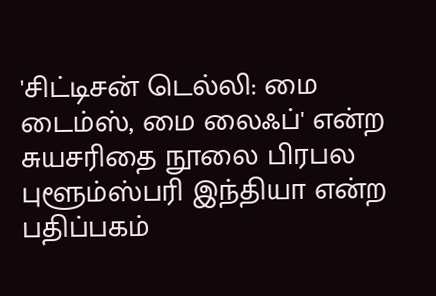'சிட்டிசன் டெல்லி: மை டைம்ஸ், மை லைஃப்' என்ற சுயசரிதை நூலை பிரபல புளூம்ஸ்பரி இந்தியா என்ற பதிப்பகம்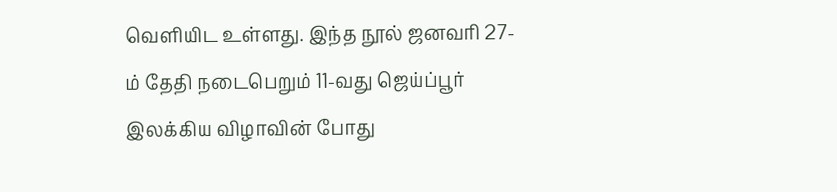வெளியிட உள்ளது. இந்த நூல் ஜனவரி 27-ம் தேதி நடைபெறும் 11-வது ஜெய்ப்பூர் இலக்கிய விழாவின் போது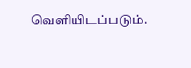வெளியிடப்படும்.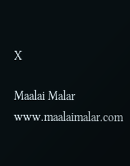X

Maalai Malar
www.maalaimalar.com